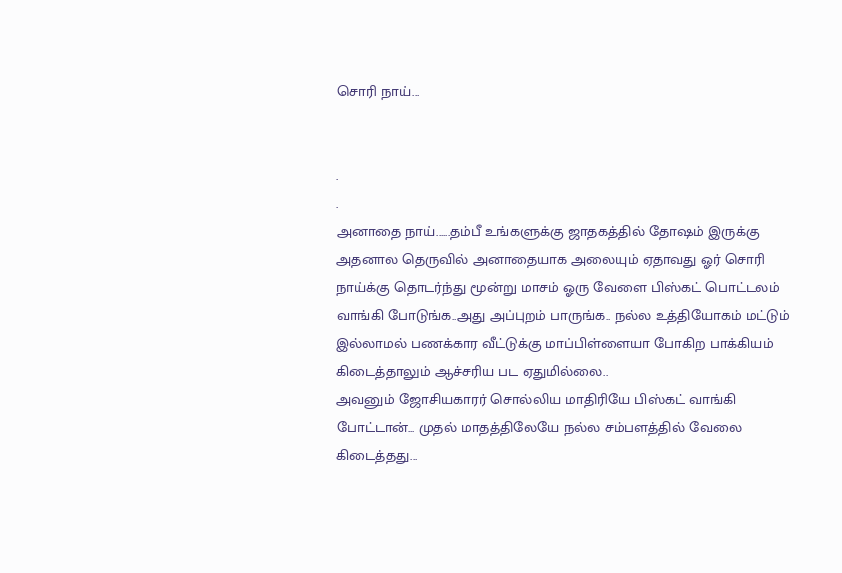சொரி நாய்...


.
.
அனாதை நாய்......தம்பீ உங்களுக்கு ஜாதகத்தில் தோஷம் இருக்கு அதனால தெருவில் அனாதையாக அலையும் ஏதாவது ஓர் சொரி நாய்க்கு தொடர்ந்து மூன்று மாசம் ஓரு வேளை பிஸ்கட் பொட்டலம் வாங்கி போடுங்க..அது அப்புறம் பாருங்க.. நல்ல உத்தியோகம் மட்டும் இல்லாமல் பணக்கார வீட்டுக்கு மாப்பிள்ளையா போகிற பாக்கியம் கிடைத்தாலும் ஆச்சரிய பட ஏதுமில்லை..
அவனும் ஜோசியகாரர் சொல்லிய மாதிரியே பிஸ்கட் வாங்கி போட்டான்... முதல் மாதத்திலேயே நல்ல சம்பளத்தில் வேலை கிடைத்தது...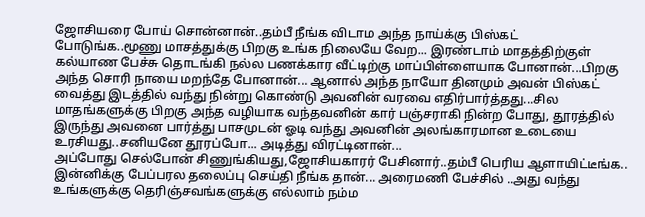ஜோசியரை போய் சொன்னான்..தம்பீ நீங்க விடாம அந்த நாய்க்கு பிஸ்கட் போடுங்க..மூணு மாசத்துக்கு பிறகு உங்க நிலையே வேற... இரண்டாம் மாதத்திற்குள் கல்யாண பேச்சு தொடங்கி நல்ல பணக்கார வீட்டிற்கு மாப்பிள்ளையாக போனான்...பிறகு அந்த சொரி நாயை மறந்தே போனான்... ஆனால் அந்த நாயோ தினமும் அவன் பிஸ்கட் வைத்து இடத்தில் வந்து நின்று கொண்டு அவனின் வரவை எதிர்பார்த்தது...சில மாதங்களுக்கு பிறகு அந்த வழியாக வந்தவனின் கார் பஞ்சராகி நின்ற போது, தூரத்தில் இருந்து அவனை பார்த்து பாசமுடன் ஓடி வந்து அவனின் அலங்காரமான உடையை உரசியது..சனியனே தூரப்போ... அடித்து விரட்டினான்...
அப்போது செல்போன் சிணுங்கியது,ஜோசியகாரர் பேசினார்..தம்பீ பெரிய ஆளாயிட்டீங்க.. இன்னிக்கு பேப்பரல தலைப்பு செய்தி நீங்க தான்... அரைமணி பேச்சில் ..அது வந்து உங்களுக்கு தெரிஞ்சவங்களுக்கு எல்லாம் நம்ம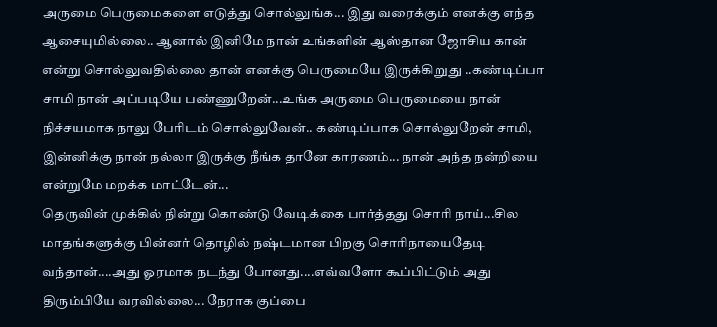அருமை பெருமைகளை எடுத்து சொல்லுங்க... இது வரைக்கும் எனக்கு எந்த ஆசையுமில்லை.. ஆனால் இனிமே நான் உங்களின் ஆஸ்தான ஜோசிய கான் என்று சொல்லுவதில்லை தான் எனக்கு பெருமையே இருக்கிறுது ..கண்டிப்பா சாமி நான் அப்படியே பண்ணுறேன்...உங்க அருமை பெருமையை நான் நிச்சயமாக நாலு பேரிடம் சொல்லுவேன்.. கண்டிப்பாக சொல்லுறேன் சாமி, இன்னிக்கு நான் நல்லா இருக்கு நீங்க தானே காரணம்... நான் அந்த நன்றியை என்றுமே மறக்க மாட்டேன்...
தெருவின் முக்கில் நின்று கொண்டு வேடிக்கை பார்த்தது சொரி நாய்...சில மாதங்களுக்கு பின்னர் தொழில் நஷ்டமான பிறகு சொரிநாயைதேடி வந்தான்....அது ஓரமாக நடந்து போனது....எவ்வளோ கூப்பிட்டும் அது திரும்பியே வரவில்லை... நேராக குப்பை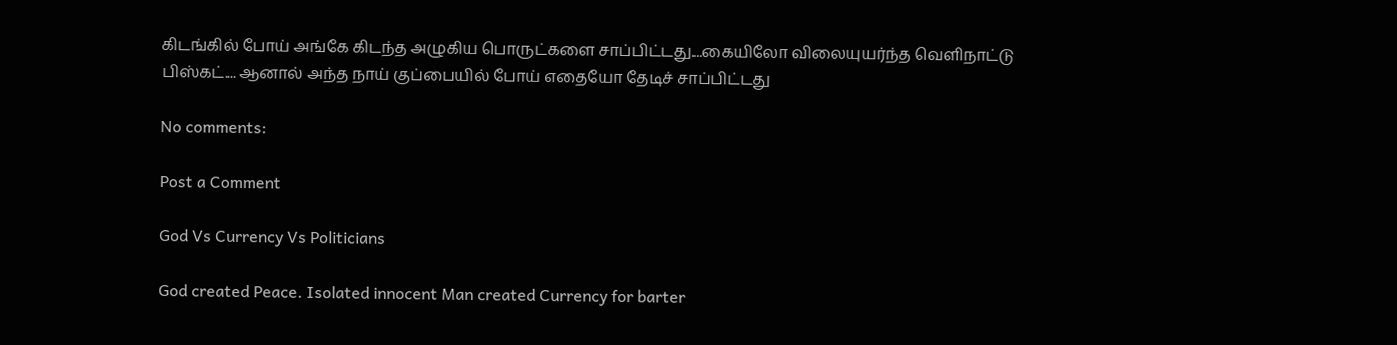கிடங்கில் போய் அங்கே கிடந்த அழுகிய பொருட்களை சாப்பிட்டது....கையிலோ விலையுயர்ந்த வெளிநாட்டு பிஸ்கட்.... ஆனால் அந்த நாய் குப்பையில் போய் எதையோ தேடிச் சாப்பிட்டது

No comments:

Post a Comment

God Vs Currency Vs Politicians

God created Peace. Isolated innocent Man created Currency for barter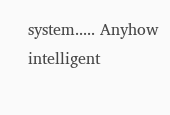system..... Anyhow intelligent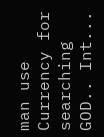man use Currency for searching GOD.. Int...